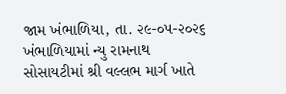જામ ખંભાળિયા, તા. ૨૯-૦૫-૨૦૨૬
ખંભાળિયામાં ન્યુ રામનાથ સોસાયટીમાં શ્રી વલ્લભ માર્ગ ખાતે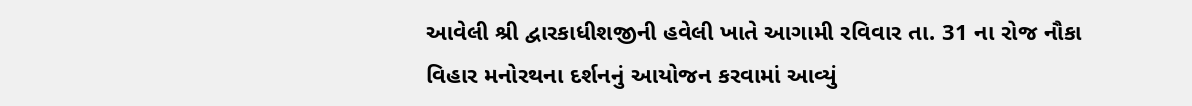આવેલી શ્રી દ્વારકાધીશજીની હવેલી ખાતે આગામી રવિવાર તા. 31 ના રોજ નૌકા વિહાર મનોરથના દર્શનનું આયોજન કરવામાં આવ્યું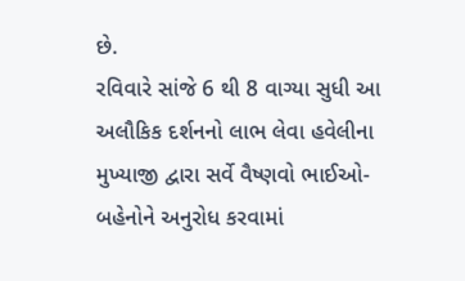છે.
રવિવારે સાંજે 6 થી 8 વાગ્યા સુધી આ અલૌકિક દર્શનનો લાભ લેવા હવેલીના મુખ્યાજી દ્વારા સર્વે વૈષ્ણવો ભાઈઓ-બહેનોને અનુરોધ કરવામાં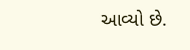આવ્યો છે.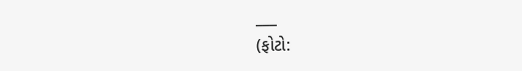___
(ફોટો: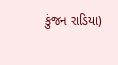કુંજન રાડિયા)